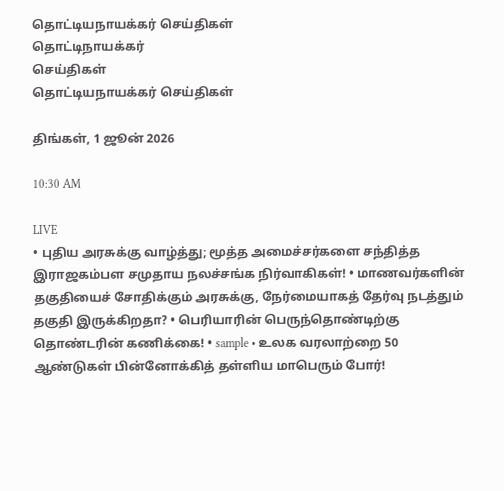தொட்டியநாயக்கர் செய்திகள்
தொட்டிநாயக்கர்
செய்திகள்
தொட்டியநாயக்கர் செய்திகள்

திங்கள், 1 ஜூன் 2026

10:30 AM

LIVE
• புதிய அரசுக்கு வாழ்த்து; மூத்த அமைச்சர்களை சந்தித்த இராஜகம்பள சமுதாய நலச்சங்க நிர்வாகிகள்! • மாணவர்களின் தகுதியைச் சோதிக்கும் அரசுக்கு, நேர்மையாகத் தேர்வு நடத்தும் தகுதி இருக்கிறதா? • பெரியாரின் பெருந்தொண்டிற்கு தொண்டரின் கணிக்கை! • sample • உலக வரலாற்றை 50 ஆண்டுகள் பின்னோக்கித் தள்ளிய மாபெரும் போர்!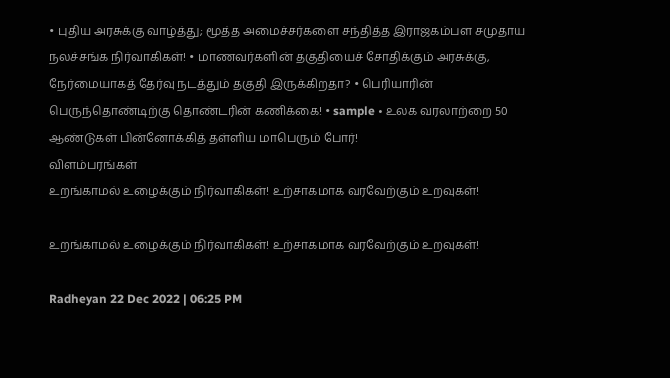• புதிய அரசுக்கு வாழ்த்து; மூத்த அமைச்சர்களை சந்தித்த இராஜகம்பள சமுதாய நலச்சங்க நிர்வாகிகள்! • மாணவர்களின் தகுதியைச் சோதிக்கும் அரசுக்கு, நேர்மையாகத் தேர்வு நடத்தும் தகுதி இருக்கிறதா? • பெரியாரின் பெருந்தொண்டிற்கு தொண்டரின் கணிக்கை! • sample • உலக வரலாற்றை 50 ஆண்டுகள் பின்னோக்கித் தள்ளிய மாபெரும் போர்!
விளம்பரங்கள்
உறங்காமல் உழைக்கும் நிர்வாகிகள்! உற்சாகமாக வரவேற்கும் உறவுகள்!

உறங்காமல் உழைக்கும் நிர்வாகிகள்! உற்சாகமாக வரவேற்கும் உறவுகள்!

Radheyan 22 Dec 2022 | 06:25 PM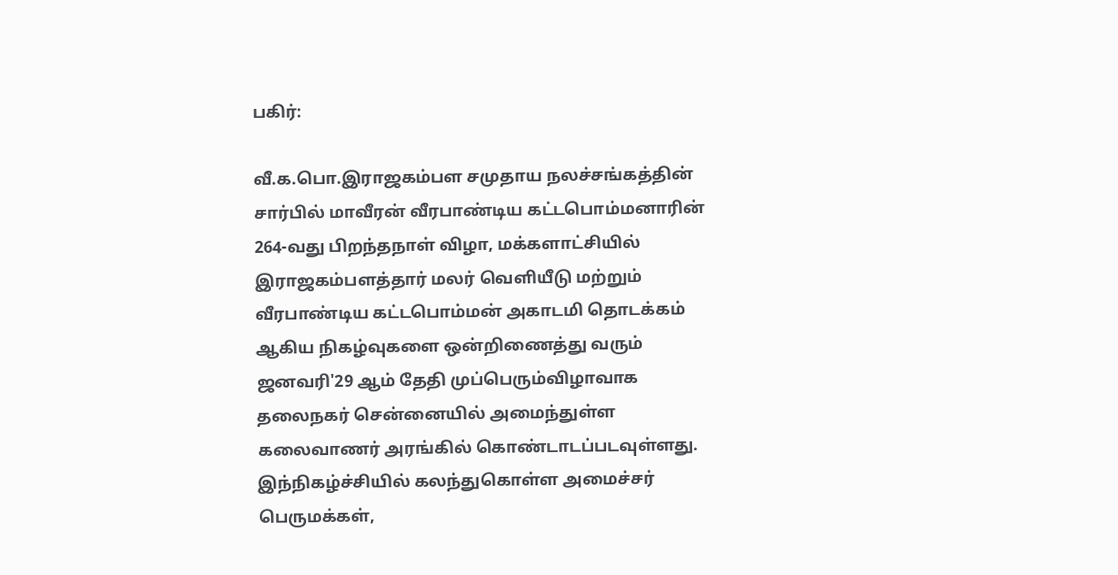பகிர்:

வீ.க.பொ.இராஜகம்பள சமுதாய நலச்சங்கத்தின் சார்பில் மாவீரன் வீரபாண்டிய கட்டபொம்மனாரின் 264-வது பிறந்தநாள் விழா, மக்களாட்சியில் இராஜகம்பளத்தார் மலர் வெளியீடு மற்றும் வீரபாண்டிய கட்டபொம்மன் அகாடமி தொடக்கம் ஆகிய நிகழ்வுகளை ஒன்றிணைத்து வரும் ஜனவரி'29 ஆம் தேதி முப்பெரும்விழாவாக தலைநகர் சென்னையில் அமைந்துள்ள கலைவாணர் அரங்கில் கொண்டாடப்படவுள்ளது. இந்நிகழ்ச்சியில் கலந்துகொள்ள அமைச்சர் பெருமக்கள்,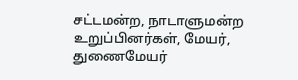சட்டமன்ற, நாடாளுமன்ற உறுப்பினர்கள், மேயர், துணைமேயர்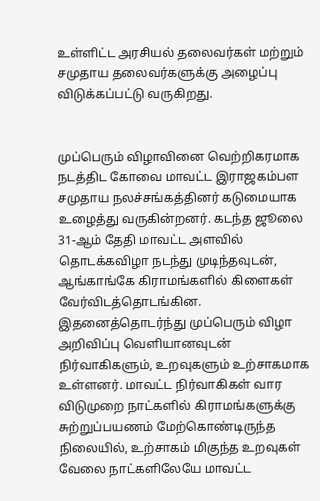உள்ளிட்ட அரசியல் தலைவர்கள் மற்றும் சமுதாய தலைவர்களுக்கு அழைப்பு விடுக்கப்பட்டு வருகிறது.


முப்பெரும் விழாவினை வெற்றிகரமாக நடத்திட கோவை மாவட்ட இராஜகம்பள சமுதாய நலச்சங்கத்தினர் கடுமையாக உழைத்து வருகின்றனர். கடந்த ஜூலை 31-ஆம் தேதி மாவட்ட அளவில் தொடக்கவிழா நடந்து முடிந்தவுடன், ஆங்காங்கே கிராமங்களில் கிளைகள் வேர்விடத்தொடங்கின. இதனைத்தொடர்ந்து முப்பெரும் விழா அறிவிப்பு வெளியானவுடன் நிர்வாகிகளும், உறவுகளும் உற்சாகமாக உள்ளனர். மாவட்ட நிர்வாகிகள் வார விடுமுறை நாட்களில் கிராமங்களுக்கு சுற்றுப்பயணம் மேற்கொண்டிருந்த நிலையில், உற்சாகம் மிகுந்த உறவுகள் வேலை நாட்களிலேயே மாவட்ட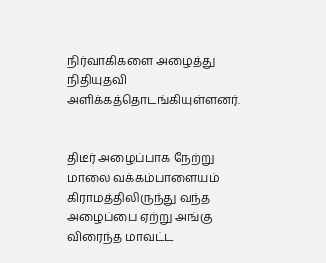நிர்வாகிகளை அழைத்து நிதியுதவி அளிக்கத்தொடங்கியுள்ளனர்.


திடீர் அழைப்பாக நேற்று மாலை வக்கம்பாளையம் கிராமத்திலிருந்து வந்த அழைப்பை ஏற்று அங்கு விரைந்த மாவட்ட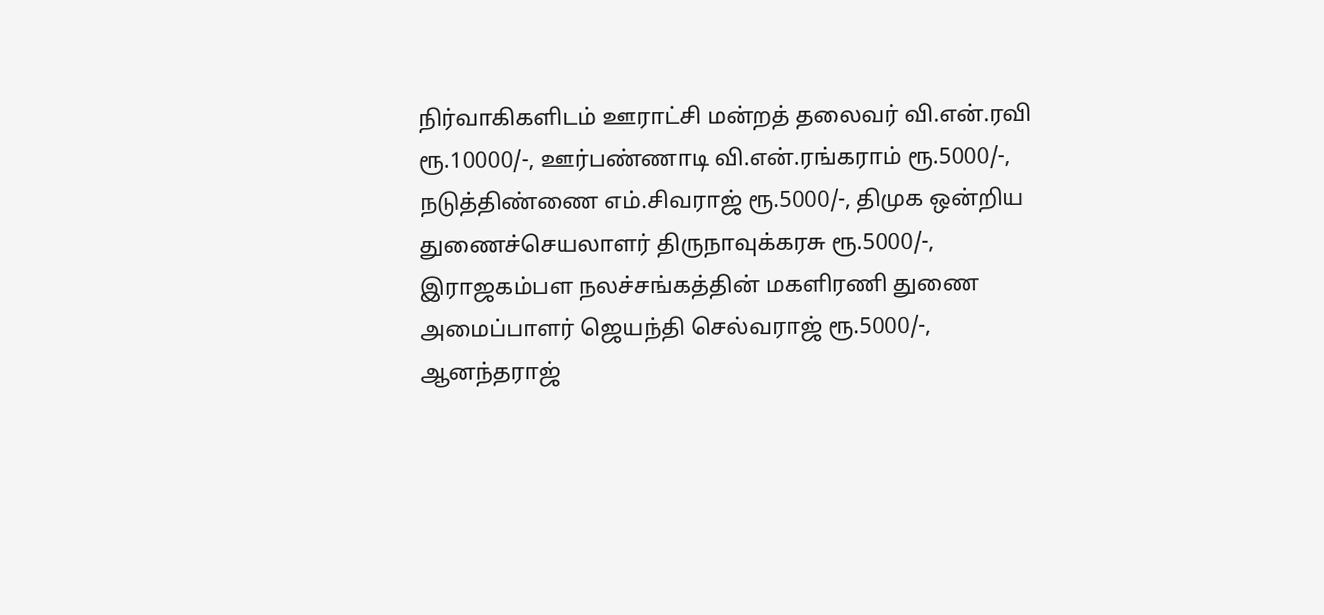நிர்வாகிகளிடம் ஊராட்சி மன்றத் தலைவர் வி.என்.ரவி ரூ.10000/-, ஊர்பண்ணாடி வி.என்.ரங்கராம் ரூ.5000/-, நடுத்திண்ணை எம்.சிவராஜ் ரூ.5000/-, திமுக ஒன்றிய துணைச்செயலாளர் திருநாவுக்கரசு ரூ.5000/-, இராஜகம்பள நலச்சங்கத்தின் மகளிரணி துணை அமைப்பாளர் ஜெயந்தி செல்வராஜ் ரூ.5000/-, ஆனந்தராஜ்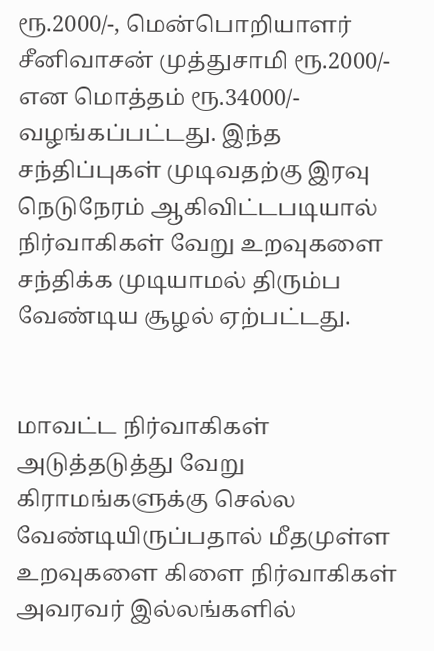ரூ.2000/-, மென்பொறியாளர் சீனிவாசன் முத்துசாமி ரூ.2000/- என மொத்தம் ரூ.34000/- வழங்கப்பட்டது. இந்த சந்திப்புகள் முடிவதற்கு இரவு நெடுநேரம் ஆகிவிட்டபடியால் நிர்வாகிகள் வேறு உறவுகளை சந்திக்க முடியாமல் திரும்ப வேண்டிய சூழல் ஏற்பட்டது.


மாவட்ட நிர்வாகிகள் அடுத்தடுத்து வேறு கிராமங்களுக்கு செல்ல  வேண்டியிருப்பதால் மீதமுள்ள உறவுகளை கிளை நிர்வாகிகள் அவரவர் இல்லங்களில்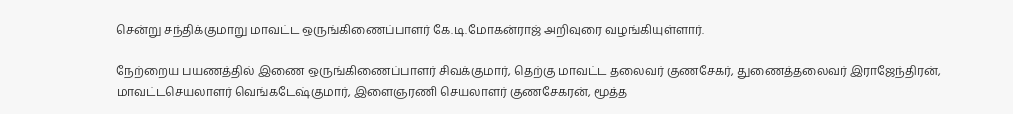சென்று சந்திக்குமாறு மாவட்ட ஒருங்கிணைப்பாளர் கே.டி.மோகன்ராஜ் அறிவுரை வழங்கியுள்ளார்.

நேற்றைய பயணத்தில் இணை ஒருங்கிணைப்பாளர் சிவக்குமார், தெற்கு மாவட்ட தலைவர் குணசேகர், துணைத்தலைவர் இராஜேந்திரன், மாவட்டசெயலாளர் வெங்கடேஷ்குமார், இளைஞரணி செயலாளர் குணசேகரன், மூத்த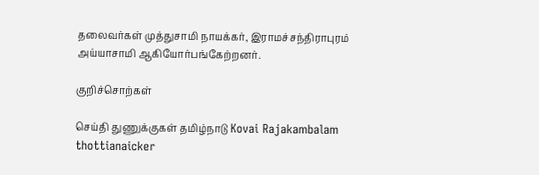தலைவர்கள் முத்துசாமி நாயக்கர், இராமச்சந்திராபுரம் அய்யாசாமி ஆகியோர்பங்கேற்றனர்.

குறிச்சொற்கள்

செய்தி துணுக்குகள் தமிழ்நாடு Kovai Rajakambalam thottianaicker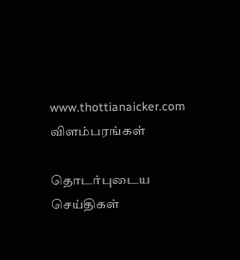www.thottianaicker.com
விளம்பரங்கள்

தொடர்புடைய செய்திகள்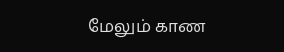மேலும் காண